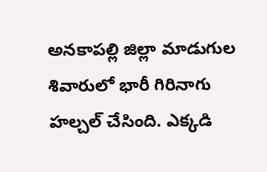అనకాపల్లి జిల్లా మాడుగుల శివారులో భారీ గిరినాగు హల్చల్ చేసింది. ఎక్కడి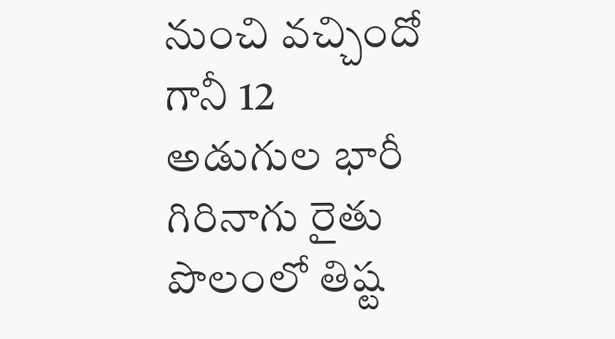నుంచి వచ్చిందో గానీ 12 అడుగుల భారీ గిరినాగు రైతు పొలంలో తిష్ట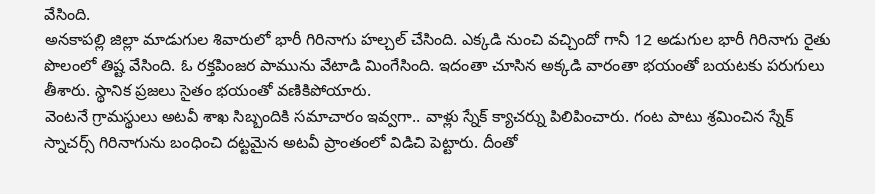వేసింది.
అనకాపల్లి జిల్లా మాడుగుల శివారులో భారీ గిరినాగు హల్చల్ చేసింది. ఎక్కడి నుంచి వచ్చిందో గానీ 12 అడుగుల భారీ గిరినాగు రైతు పొలంలో తిష్ట వేసింది. ఓ రక్తపింజర పామును వేటాడి మింగేసింది. ఇదంతా చూసిన అక్కడి వారంతా భయంతో బయటకు పరుగులు తీశారు. స్థానిక ప్రజలు సైతం భయంతో వణికిపోయారు.
వెంటనే గ్రామస్థులు అటవీ శాఖ సిబ్బందికి సమాచారం ఇవ్వగా.. వాళ్లు స్నేక్ క్యాచర్ను పిలిపించారు. గంట పాటు శ్రమించిన స్నేక్ స్నాచర్స్ గిరినాగును బంధించి దట్టమైన అటవీ ప్రాంతంలో విడిచి పెట్టారు. దీంతో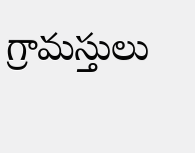గ్రామస్తులు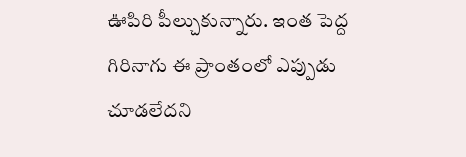ఊపిరి పీల్చుకున్నారు. ఇంత పెద్ద గిరినాగు ఈ ప్రాంతంలో ఎప్పుడు చూడలేదని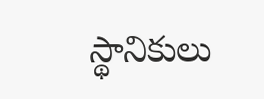స్థానికులు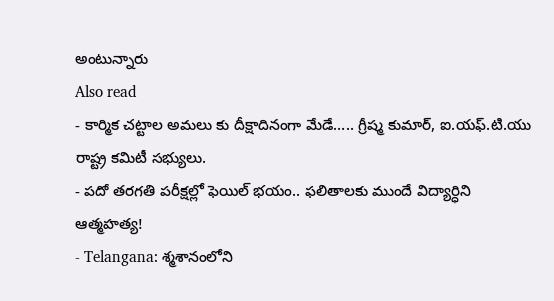అంటున్నారు
Also read
- కార్మిక చట్టాల అమలు కు దీక్షాదినంగా మేడే….. గ్రీష్మ కుమార్, ఐ.యఫ్.టి.యు రాష్ట్ర కమిటీ సభ్యులు.
- పదో తరగతి పరీక్షల్లో ఫెయిల్ భయం.. ఫలితాలకు ముందే విద్యార్ధిని ఆత్మహత్య!
- Telangana: శ్మశానంలోని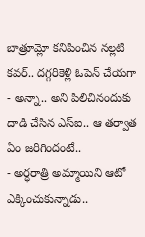బాత్రూమ్లో కనిపించిన నల్లటి కవర్.. దగ్గరికెళ్లి ఓపెన్ చేయగా
- అన్నా.. అని పిలిచినందుకు దాడి చేసిన ఎస్ఐ.. ఆ తర్వాత ఏం జరిగిందంటే..
- అర్ధరాత్రి అమ్మాయిని ఆటో ఎక్కించుకున్నాడు..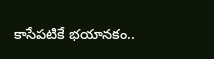కాసేపటికే భయానకం..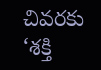చివరకు ‘శక్తి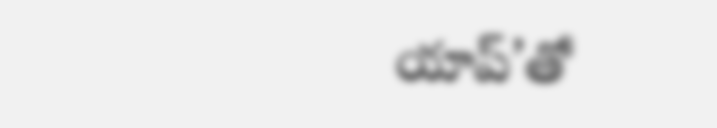యాప్’తో